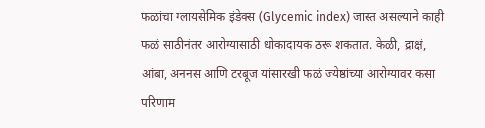फळांचा ग्लायसेमिक इंडेक्स (Glycemic index) जास्त असल्याने काही फळं साठीनंतर आरोग्यासाठी धोकादायक ठरू शकतात. केळी, द्राक्षं, आंबा, अननस आणि टरबूज यांसारखी फळं ज्येष्ठांच्या आरोग्यावर कसा परिणाम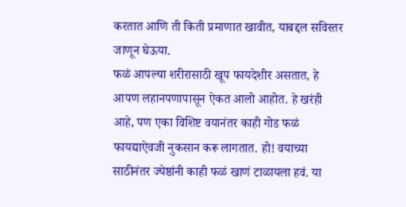करतात आणि ती किती प्रमाणात खावीत, याबद्दल सविस्तर जाणून घेऊया.
फळं आपल्या शरीरासाठी खूप फायदेशीर असतात, हे आपण लहानपणापासून ऐकत आलो आहोत. हे खरंही आहे, पण एका विशिष्ट वयानंतर काही गोड फळं फायद्याऐवजी नुकसान करू लागतात. हो! वयाच्या साठीनंतर ज्येष्ठांनी काही फळं खाणं टाळायला हवं. या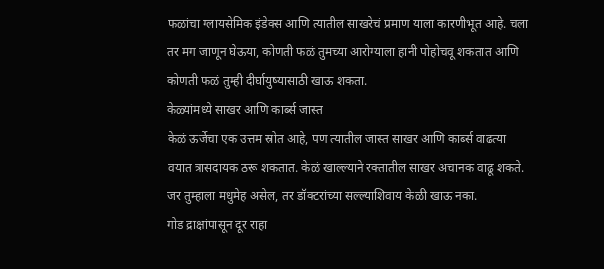फळांचा ग्लायसेमिक इंडेक्स आणि त्यातील साखरेचं प्रमाण याला कारणीभूत आहे. चला तर मग जाणून घेऊया, कोणती फळं तुमच्या आरोग्याला हानी पोहोचवू शकतात आणि कोणती फळं तुम्ही दीर्घायुष्यासाठी खाऊ शकता.
केळ्यांमध्ये साखर आणि कार्ब्स जास्त
केळं ऊर्जेचा एक उत्तम स्रोत आहे, पण त्यातील जास्त साखर आणि कार्ब्स वाढत्या वयात त्रासदायक ठरू शकतात. केळं खाल्ल्याने रक्तातील साखर अचानक वाढू शकते. जर तुम्हाला मधुमेह असेल, तर डॉक्टरांच्या सल्ल्याशिवाय केळी खाऊ नका.
गोड द्राक्षांपासून दूर राहा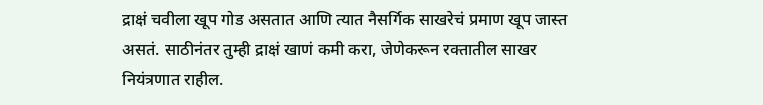द्राक्षं चवीला खूप गोड असतात आणि त्यात नैसर्गिक साखरेचं प्रमाण खूप जास्त असतं. साठीनंतर तुम्ही द्राक्षं खाणं कमी करा, जेणेकरून रक्तातील साखर नियंत्रणात राहील.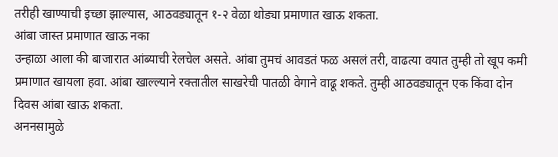तरीही खाण्याची इच्छा झाल्यास, आठवड्यातून १-२ वेळा थोड्या प्रमाणात खाऊ शकता.
आंबा जास्त प्रमाणात खाऊ नका
उन्हाळा आला की बाजारात आंब्याची रेलचेल असते. आंबा तुमचं आवडतं फळ असलं तरी, वाढत्या वयात तुम्ही तो खूप कमी प्रमाणात खायला हवा. आंबा खाल्ल्याने रक्तातील साखरेची पातळी वेगाने वाढू शकते. तुम्ही आठवड्यातून एक किंवा दोन दिवस आंबा खाऊ शकता.
अननसामुळे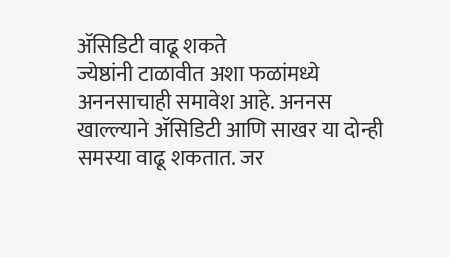ॲसिडिटी वाढू शकते
ज्येष्ठांनी टाळावीत अशा फळांमध्ये अननसाचाही समावेश आहे. अननस खाल्ल्याने ॲसिडिटी आणि साखर या दोन्ही समस्या वाढू शकतात. जर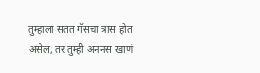तुम्हाला सतत गॅसचा त्रास होत असेल, तर तुम्ही अननस खाणं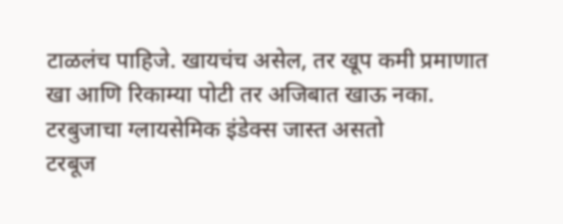टाळलंच पाहिजे. खायचंच असेल, तर खूप कमी प्रमाणात खा आणि रिकाम्या पोटी तर अजिबात खाऊ नका.
टरबुजाचा ग्लायसेमिक इंडेक्स जास्त असतो
टरबूज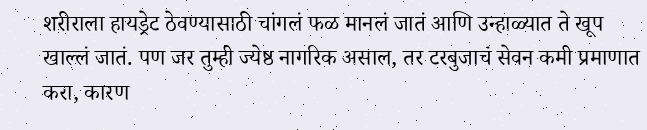शरीराला हायड्रेट ठेवण्यासाठी चांगलं फळ मानलं जातं आणि उन्हाळ्यात ते खूप खाल्लं जातं. पण जर तुम्ही ज्येष्ठ नागरिक असाल, तर टरबुजाचं सेवन कमी प्रमाणात करा, कारण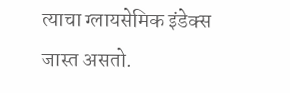त्याचा ग्लायसेमिक इंडेक्स जास्त असतो.